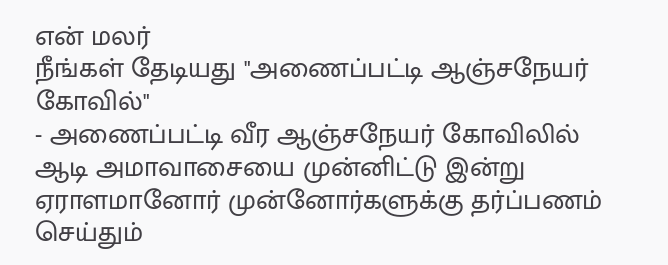என் மலர்
நீங்கள் தேடியது "அணைப்பட்டி ஆஞ்சநேயர் கோவில்"
- அணைப்பட்டி வீர ஆஞ்சநேயர் கோவிலில் ஆடி அமாவாசையை முன்னிட்டு இன்று ஏராளமானோர் முன்னோர்களுக்கு தர்ப்பணம் செய்தும்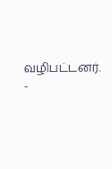வழிபட்டனர்.
-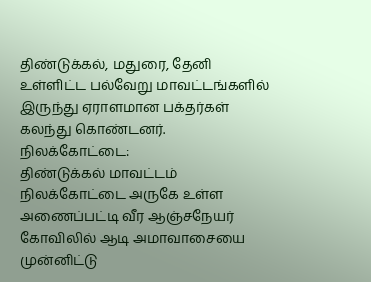திண்டுக்கல், மதுரை, தேனி உள்ளிட்ட பல்வேறு மாவட்டங்களில் இருந்து ஏராளமான பக்தர்கள் கலந்து கொண்டனர்.
நிலக்கோட்டை:
திண்டுக்கல் மாவட்டம் நிலக்கோட்டை அருகே உள்ள அணைப்பட்டி வீர ஆஞ்சநேயர் கோவிலில் ஆடி அமாவாசையை முன்னிட்டு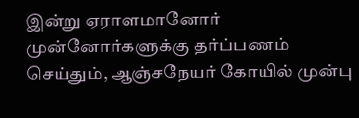இன்று ஏராளமானோர் முன்னோர்களுக்கு தர்ப்பணம் செய்தும், ஆஞ்சநேயர் கோயில் முன்பு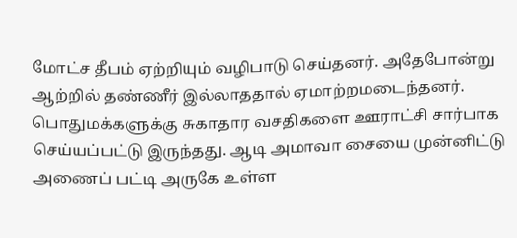மோட்ச தீபம் ஏற்றியும் வழிபாடு செய்தனர். அதேபோன்று ஆற்றில் தண்ணீர் இல்லாததால் ஏமாற்றமடைந்தனர்.
பொதுமக்களுக்கு சுகாதார வசதிகளை ஊராட்சி சார்பாக செய்யப்பட்டு இருந்தது. ஆடி அமாவா சையை முன்னிட்டு அணைப் பட்டி அருகே உள்ள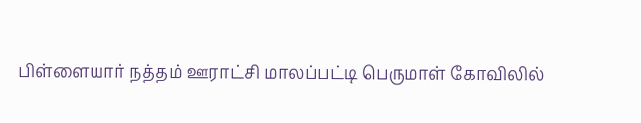பிள்ளையார் நத்தம் ஊராட்சி மாலப்பட்டி பெருமாள் கோவிலில்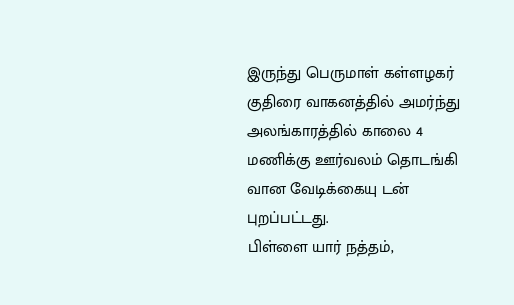இருந்து பெருமாள் கள்ளழகர் குதிரை வாகனத்தில் அமர்ந்து அலங்காரத்தில் காலை 4 மணிக்கு ஊர்வலம் தொடங்கி வான வேடிக்கையு டன் புறப்பட்டது.
பிள்ளை யார் நத்தம்,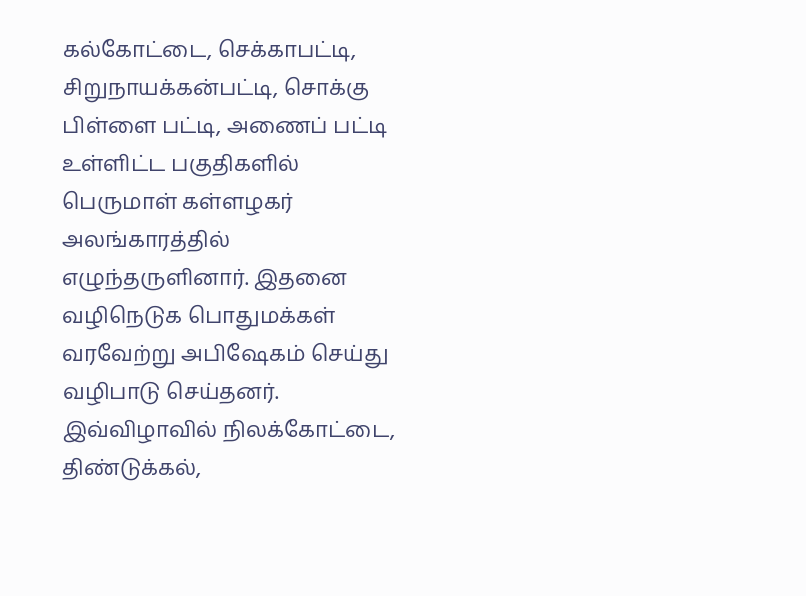கல்கோட்டை, செக்காபட்டி, சிறுநாயக்கன்பட்டி, சொக்கு பிள்ளை பட்டி, அணைப் பட்டி உள்ளிட்ட பகுதிகளில் பெருமாள் கள்ளழகர் அலங்காரத்தில் எழுந்தருளினார். இதனை வழிநெடுக பொதுமக்கள் வரவேற்று அபிஷேகம் செய்து வழிபாடு செய்தனர். இவ்விழாவில் நிலக்கோட்டை, திண்டுக்கல்,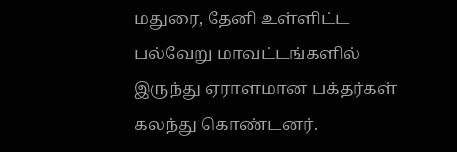மதுரை, தேனி உள்ளிட்ட பல்வேறு மாவட்டங்களில் இருந்து ஏராளமான பக்தர்கள் கலந்து கொண்டனர்.